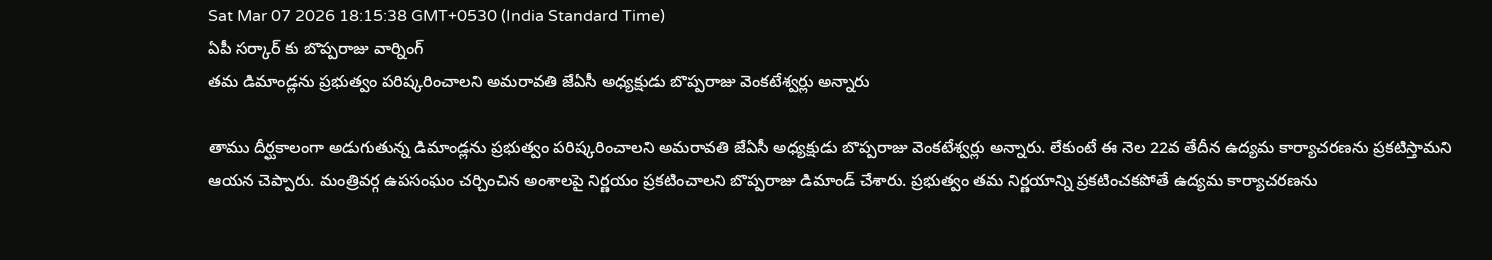Sat Mar 07 2026 18:15:38 GMT+0530 (India Standard Time)
ఏపీ సర్కార్ కు బొప్పరాజు వార్నింగ్
తమ డిమాండ్లను ప్రభుత్వం పరిష్కరించాలని అమరావతి జేఏసీ అధ్యక్షుడు బొప్పరాజు వెంకటేశ్వర్లు అన్నారు

తాము దీర్ఘకాలంగా అడుగుతున్న డిమాండ్లను ప్రభుత్వం పరిష్కరించాలని అమరావతి జేఏసీ అధ్యక్షుడు బొప్పరాజు వెంకటేశ్వర్లు అన్నారు. లేకుంటే ఈ నెల 22వ తేదీన ఉద్యమ కార్యాచరణను ప్రకటిస్తామని ఆయన చెప్పారు. మంత్రివర్గ ఉపసంఘం చర్చించిన అంశాలపై నిర్ణయం ప్రకటించాలని బొప్పరాజు డిమాండ్ చేశారు. ప్రభుత్వం తమ నిర్ణయాన్ని ప్రకటించకపోతే ఉద్యమ కార్యాచరణను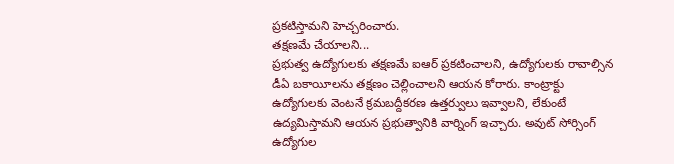ప్రకటిస్తామని హెచ్చరించారు.
తక్షణమే చేయాలని...
ప్రభుత్వ ఉద్యోగులకు తక్షణమే ఐఆర్ ప్రకటించాలని, ఉద్యోగులకు రావాల్సిన డీఏ బకాయీలను తక్షణం చెల్లించాలని ఆయన కోరారు. కాంట్రాక్టు ఉద్యోగులకు వెంటనే క్రమబద్దీకరణ ఉత్తర్వులు ఇవ్వాలని, లేకుంటే ఉద్యమిస్తామని ఆయన ప్రభుత్వానికి వార్నింగ్ ఇచ్చారు. అవుట్ సోర్సింగ్ ఉద్యోగుల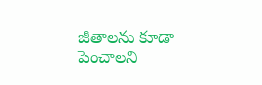జీతాలను కూడా పెంచాలని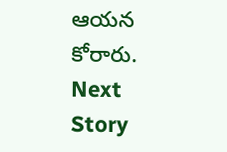ఆయన కోరారు.
Next Story